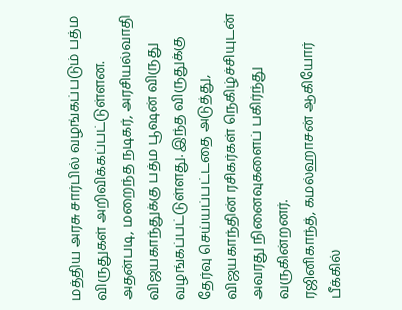மத்திய அரசு சார்பில் வழங்கப்படும் பத்ம விருதுகள் அறிவிக்கப்பட்டுள்ளன. அதன்படி, மறைந்த நடிகர், அரசியல்வாதி விஜயகாந்துக்கு பத்ம பூஷன் விருது வழங்கப்பட்டுள்ளது. இந்த விருதுக்கு தேர்வு செய்யப்பட்டதை அடுத்து, விஜயகாந்தின் ரசிகர்கள் நெகிழ்ச்சியுடன் அவரது நினைவுகளைப் பகிர்ந்து வருகின்றனர்.
ரஜினிகாந்த், கமல்ஹாசன் ஆகியோர் பீக்கில்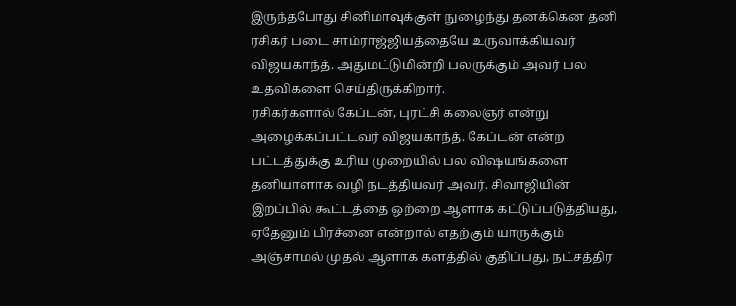இருந்தபோது சினிமாவுக்குள் நுழைந்து தனக்கென தனி ரசிகர் படை சாம்ராஜ்ஜியத்தையே உருவாக்கியவர் விஜயகாந்த். அதுமட்டுமின்றி பலருக்கும் அவர் பல உதவிகளை செய்திருக்கிறார்.
ரசிகர்களால் கேப்டன், புரட்சி கலைஞர் என்று அழைக்கப்பட்டவர் விஜயகாந்த். கேப்டன் என்ற பட்டத்துக்கு உரிய முறையில் பல விஷயங்களை தனியாளாக வழி நடத்தியவர் அவர். சிவாஜியின் இறப்பில் கூட்டத்தை ஒற்றை ஆளாக கட்டுப்படுத்தியது, ஏதேனும் பிரச்னை என்றால் எதற்கும் யாருக்கும் அஞ்சாமல் முதல் ஆளாக களத்தில் குதிப்பது, நட்சத்திர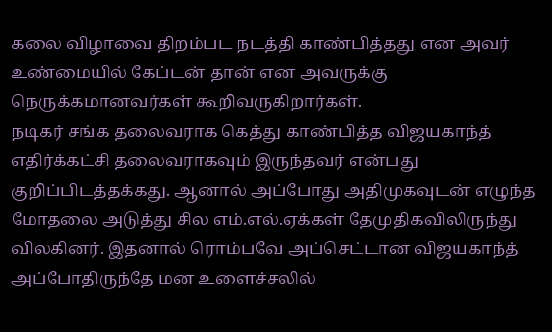கலை விழாவை திறம்பட நடத்தி காண்பித்தது என அவர் உண்மையில் கேப்டன் தான் என அவருக்கு நெருக்கமானவர்கள் கூறிவருகிறார்கள்.
நடிகர் சங்க தலைவராக கெத்து காண்பித்த விஜயகாந்த் எதிர்க்கட்சி தலைவராகவும் இருந்தவர் என்பது குறிப்பிடத்தக்கது. ஆனால் அப்போது அதிமுகவுடன் எழுந்த மோதலை அடுத்து சில எம்.எல்.ஏக்கள் தேமுதிகவிலிருந்து விலகினர். இதனால் ரொம்பவே அப்செட்டான விஜயகாந்த் அப்போதிருந்தே மன உளைச்சலில்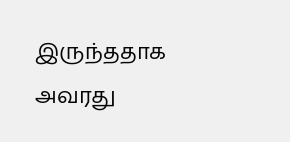இருந்ததாக அவரது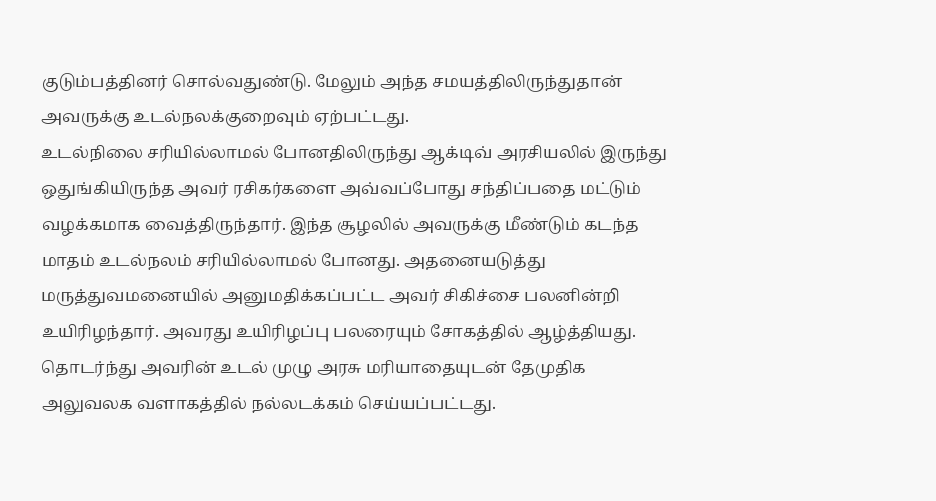குடும்பத்தினர் சொல்வதுண்டு. மேலும் அந்த சமயத்திலிருந்துதான் அவருக்கு உடல்நலக்குறைவும் ஏற்பட்டது.
உடல்நிலை சரியில்லாமல் போனதிலிருந்து ஆக்டிவ் அரசியலில் இருந்து ஒதுங்கியிருந்த அவர் ரசிகர்களை அவ்வப்போது சந்திப்பதை மட்டும் வழக்கமாக வைத்திருந்தார். இந்த சூழலில் அவருக்கு மீண்டும் கடந்த மாதம் உடல்நலம் சரியில்லாமல் போனது. அதனையடுத்து மருத்துவமனையில் அனுமதிக்கப்பட்ட அவர் சிகிச்சை பலனின்றி உயிரிழந்தார். அவரது உயிரிழப்பு பலரையும் சோகத்தில் ஆழ்த்தியது. தொடர்ந்து அவரின் உடல் முழு அரசு மரியாதையுடன் தேமுதிக அலுவலக வளாகத்தில் நல்லடக்கம் செய்யப்பட்டது.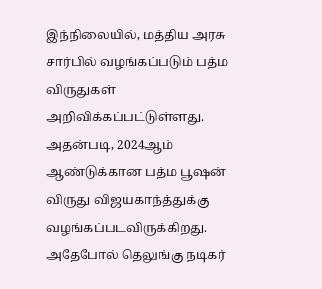இந்நிலையில், மத்திய அரசு சார்பில் வழங்கப்படும் பத்ம விருதுகள் அறிவிக்கப்பட்டுள்ளது. அதன்படி, 2024ஆம் ஆண்டுக்கான பத்ம பூஷன் விருது விஜயகாந்த்துக்கு வழங்கப்படவிருக்கிறது. அதேபோல் தெலுங்கு நடிகர்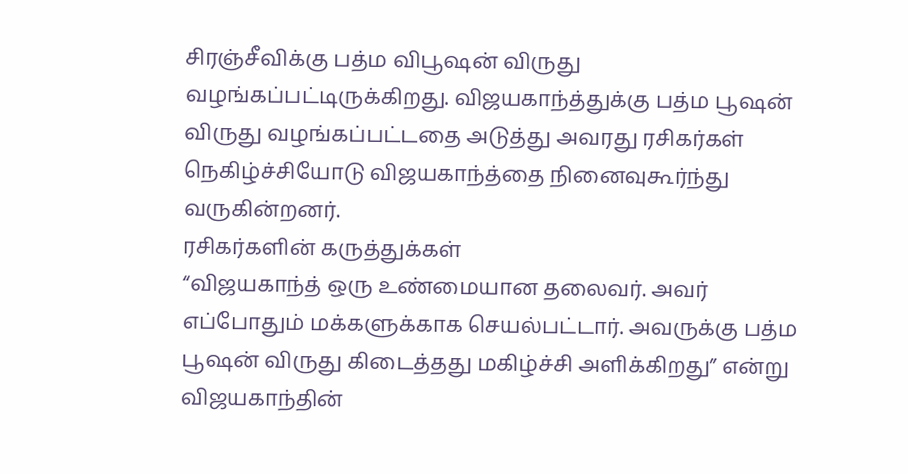சிரஞ்சீவிக்கு பத்ம விபூஷன் விருது வழங்கப்பட்டிருக்கிறது. விஜயகாந்த்துக்கு பத்ம பூஷன் விருது வழங்கப்பட்டதை அடுத்து அவரது ரசிகர்கள் நெகிழ்ச்சியோடு விஜயகாந்த்தை நினைவுகூர்ந்து வருகின்றனர்.
ரசிகர்களின் கருத்துக்கள்
“விஜயகாந்த் ஒரு உண்மையான தலைவர். அவர் எப்போதும் மக்களுக்காக செயல்பட்டார். அவருக்கு பத்ம பூஷன் விருது கிடைத்தது மகிழ்ச்சி அளிக்கிறது” என்று விஜயகாந்தின்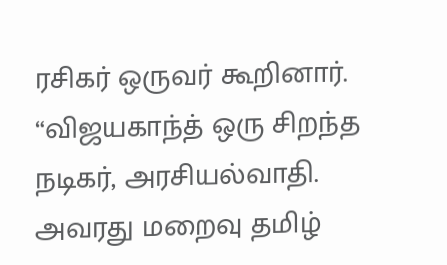ரசிகர் ஒருவர் கூறினார்.
“விஜயகாந்த் ஒரு சிறந்த நடிகர், அரசியல்வாதி. அவரது மறைவு தமிழ்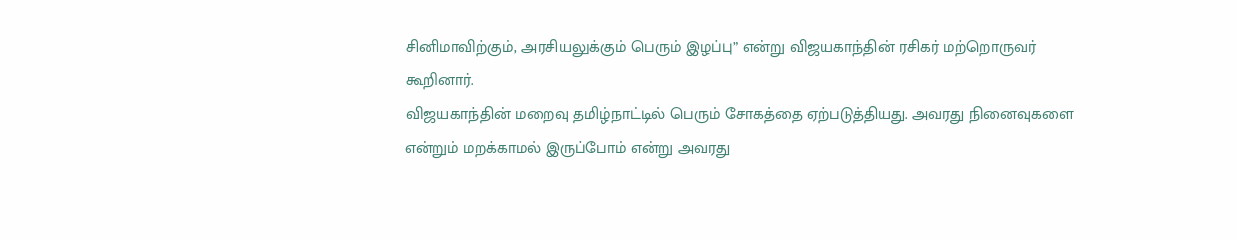சினிமாவிற்கும், அரசியலுக்கும் பெரும் இழப்பு” என்று விஜயகாந்தின் ரசிகர் மற்றொருவர் கூறினார்.
விஜயகாந்தின் மறைவு தமிழ்நாட்டில் பெரும் சோகத்தை ஏற்படுத்தியது. அவரது நினைவுகளை என்றும் மறக்காமல் இருப்போம் என்று அவரது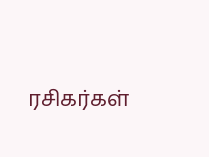ரசிகர்கள்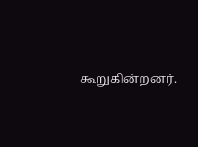கூறுகின்றனர்.